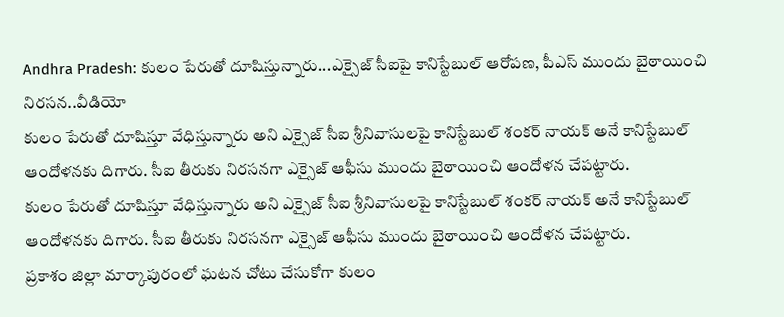Andhra Pradesh: కులం పేరుతో దూషిస్తున్నారు...ఎక్సైజ్ సీఐపై కానిస్టేబుల్ ఆరోపణ, పీఎస్ ముందు బైఠాయించి నిరసన..వీడియో
కులం పేరుతో దూషిస్తూ వేధిస్తున్నారు అని ఎక్సైజ్ సీఐ శ్రీనివాసులపై కానిస్టేబుల్ శంకర్ నాయక్ అనే కానిస్టేబుల్ ఆందోళనకు దిగారు. సీఐ తీరుకు నిరసనగా ఎక్సైజ్ ఆఫీసు ముందు బైఠాయించి ఆందోళన చేపట్టారు.
కులం పేరుతో దూషిస్తూ వేధిస్తున్నారు అని ఎక్సైజ్ సీఐ శ్రీనివాసులపై కానిస్టేబుల్ శంకర్ నాయక్ అనే కానిస్టేబుల్ ఆందోళనకు దిగారు. సీఐ తీరుకు నిరసనగా ఎక్సైజ్ ఆఫీసు ముందు బైఠాయించి ఆందోళన చేపట్టారు.
ప్రకాశం జిల్లా మార్కాపురంలో ఘటన చోటు చేసుకోగా కులం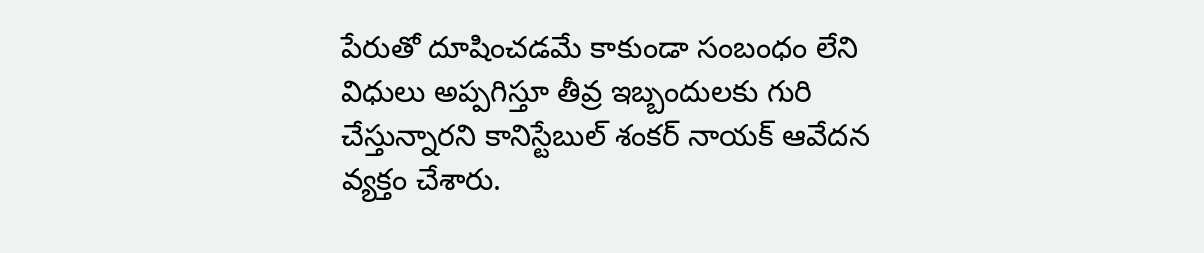పేరుతో దూషించడమే కాకుండా సంబంధం లేని విధులు అప్పగిస్తూ తీవ్ర ఇబ్బందులకు గురి చేస్తున్నారని కానిస్టేబుల్ శంకర్ నాయక్ ఆవేదన వ్యక్తం చేశారు.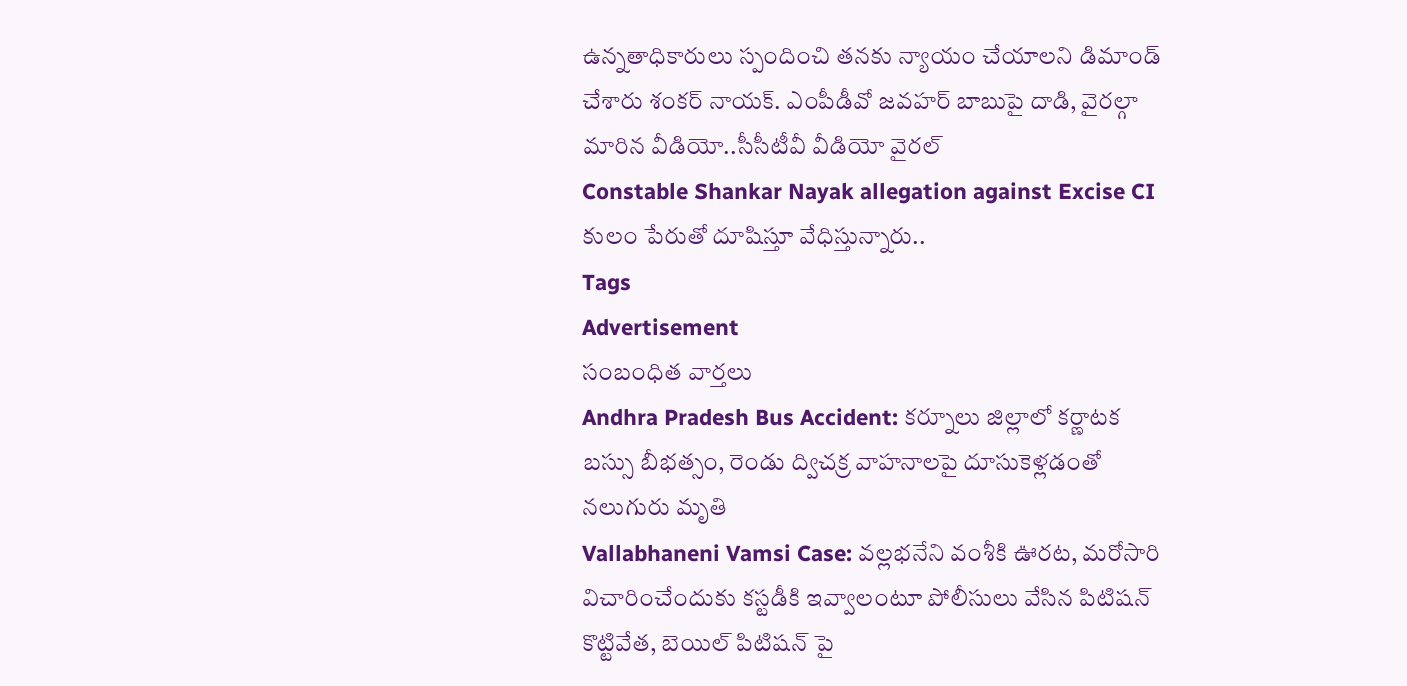ఉన్నతాధికారులు స్పందించి తనకు న్యాయం చేయాలని డిమాండ్ చేశారు శంకర్ నాయక్. ఎంపీడీవో జవహర్ బాబుపై దాడి, వైరల్గా మారిన వీడియో..సీసీటీవీ వీడియో వైరల్
Constable Shankar Nayak allegation against Excise CI
కులం పేరుతో దూషిస్తూ వేధిస్తున్నారు..
Tags
Advertisement
సంబంధిత వార్తలు
Andhra Pradesh Bus Accident: కర్నూలు జిల్లాలో కర్ణాటక బస్సు బీభత్సం, రెండు ద్విచక్ర వాహనాలపై దూసుకెళ్లడంతో నలుగురు మృతి
Vallabhaneni Vamsi Case: వల్లభనేని వంశీకి ఊరట, మరోసారి విచారించేందుకు కస్టడీకి ఇవ్వాలంటూ పోలీసులు వేసిన పిటిషన్ కొట్టివేత, బెయిల్ పిటిషన్ పై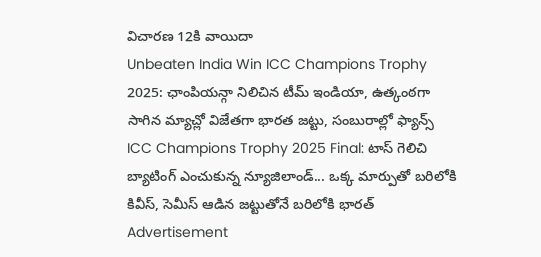విచారణ 12కి వాయిదా
Unbeaten India Win ICC Champions Trophy 2025: ఛాంపియన్గా నిలిచిన టీమ్ ఇండియా, ఉత్కంఠగా సాగిన మ్యాచ్లో విజేతగా భారత జట్టు, సంబురాల్లో ఫ్యాన్స్
ICC Champions Trophy 2025 Final: టాస్ గెలిచి బ్యాటింగ్ ఎంచుకున్న న్యూజిలాండ్... ఒక్క మార్పుతో బరిలోకి కివీస్, సెమీస్ ఆడిన జట్టుతోనే బరిలోకి భారత్
Advertisement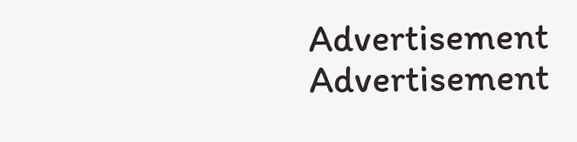Advertisement
Advertisement